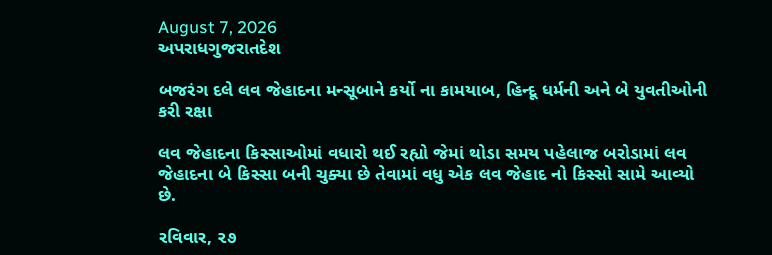August 7, 2026
અપરાધગુજરાતદેશ

બજરંગ દલે લવ જેહાદના મન્સૂબાને કર્યો ના કામયાબ, હિન્દૂ ધર્મની અને બે યુવતીઓની કરી રક્ષા

લવ જેહાદના કિસ્સાઓમાં વધારો થઈ રહ્યો જેમાં થોડા સમય પહેલાજ બરોડામાં લવ જેહાદના બે કિસ્સા બની ચુક્યા છે તેવામાં વધુ એક લવ જેહાદ નો કિસ્સો સામે આવ્યો છે.

રવિવાર, ૨૭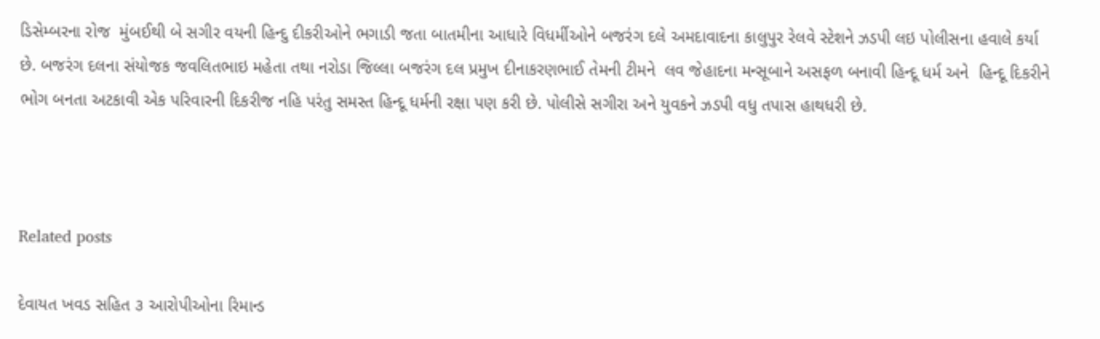ડિસેમ્બરના રોજ  મુંબઈથી બે સગીર વયની હિન્દુ દીકરીઓને ભગાડી જતા બાતમીના આધારે વિધર્મીઓને બજરંગ દલે અમદાવાદના કાલુપુર રેલવે સ્ટેશને ઝડપી લઇ પોલીસના હવાલે કર્યા છે. બજરંગ દલના સંયોજક જવલિતભાઇ મહેતા તથા નરોડા જિલ્લા બજરંગ દલ પ્રમુખ દીનાકરણભાઈ તેમની ટીમને  લવ જેહાદના મન્સૂબાને અસફળ બનાવી હિન્દૂ ધર્મ અને  હિન્દૂ દિકરીને ભોગ બનતા અટકાવી એક પરિવારની દિકરીજ નહિ પરંતુ સમસ્ત હિન્દૂ ધર્મની રક્ષા પણ કરી છે. પોલીસે સગીરા અને યુવકને ઝડપી વધુ તપાસ હાથધરી છે.



Related posts

દેવાયત ખવડ સહિત ૩ આરોપીઓના રિમાન્ડ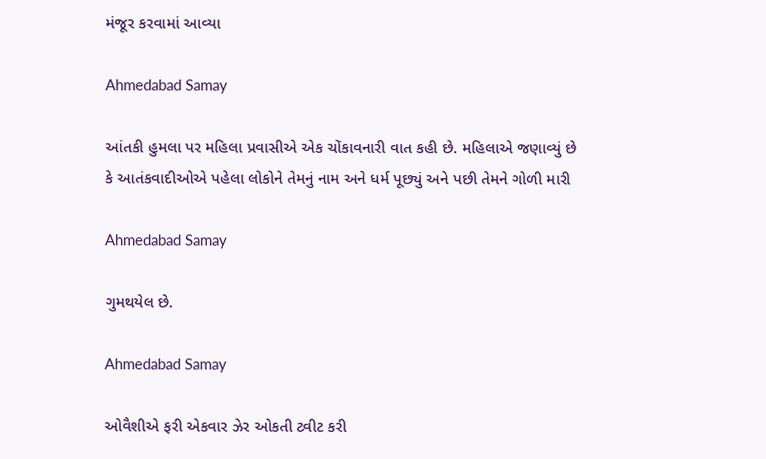મંજૂર કરવામાં આવ્યા

Ahmedabad Samay

આંતકી હુમલા પર મહિલા પ્રવાસીએ એક ચોંકાવનારી વાત કહી છે. મહિલાએ જણાવ્યું છે કે આતંકવાદીઓએ પહેલા લોકોને તેમનું નામ અને ધર્મ પૂછ્યું અને પછી તેમને ગોળી મારી

Ahmedabad Samay

ગુમથયેલ છે.

Ahmedabad Samay

ઓવૈશીએ ફરી એકવાર ઝેર ઓકતી ટ્વીટ કરી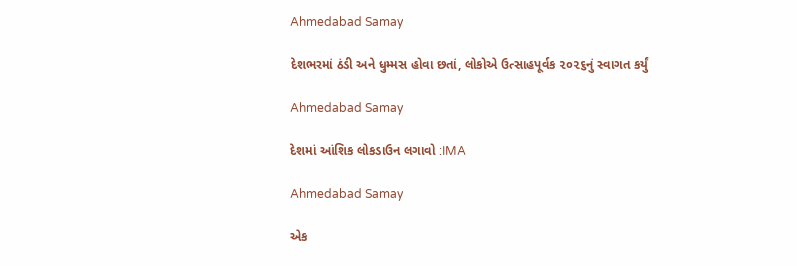Ahmedabad Samay

દેશભરમાં ઠંડી અને ધુમ્‍મસ હોવા છતાં, લોકોએ ઉત્‍સાહપૂર્વક ૨૦૨૬નું સ્‍વાગત કર્યું

Ahmedabad Samay

દેશમાં આંશિક લોકડાઉન લગાવો :IMA

Ahmedabad Samay

એક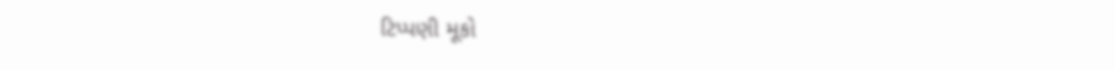ટિપ્પણી મૂકો